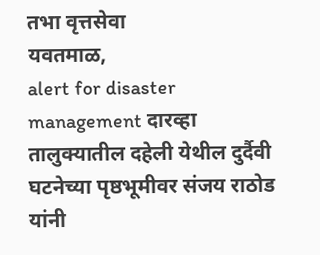तभा वृत्तसेवा
यवतमाळ,
alert for disaster management दारव्हा तालुक्यातील दहेली येथील दुर्दैवी घटनेच्या पृष्ठभूमीवर संजय राठोड यांनी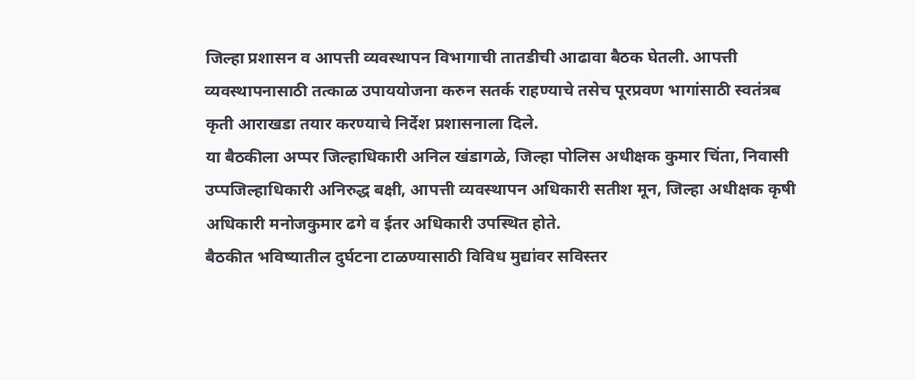जिल्हा प्रशासन व आपत्ती व्यवस्थापन विभागाची तातडीची आढावा बैठक घेतली. आपत्ती व्यवस्थापनासाठी तत्काळ उपाययोजना करुन सतर्क राहण्याचे तसेच पूरप्रवण भागांसाठी स्वतंत्रब कृती आराखडा तयार करण्याचे निर्देश प्रशासनाला दिले.
या बैठकीला अप्पर जिल्हाधिकारी अनिल खंडागळे, जिल्हा पोलिस अधीक्षक कुमार चिंता, निवासी उप्पजिल्हाधिकारी अनिरुद्ध बक्षी, आपत्ती व्यवस्थापन अधिकारी सतीश मून, जिल्हा अधीक्षक कृषी अधिकारी मनोजकुमार ढगे व ईतर अधिकारी उपस्थित होते.
बैठकीत भविष्यातील दुर्घटना टाळण्यासाठी विविध मुद्यांवर सविस्तर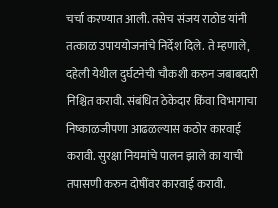चर्चा करण्यात आली. तसेच संजय राठोड यांनी तत्काळ उपाययोजनांचे निर्देश दिले. ते म्हणाले, दहेली येथील दुर्घटनेची चौकशी करुन जबाबदारी निश्चित करावी. संबंधित ठेकेदार किंवा विभागाचा निष्काळजीपणा आढळल्यास कठोर कारवाई करावी. सुरक्षा नियमांचे पालन झाले का याची तपासणी करुन दोषींवर कारवाई करावी.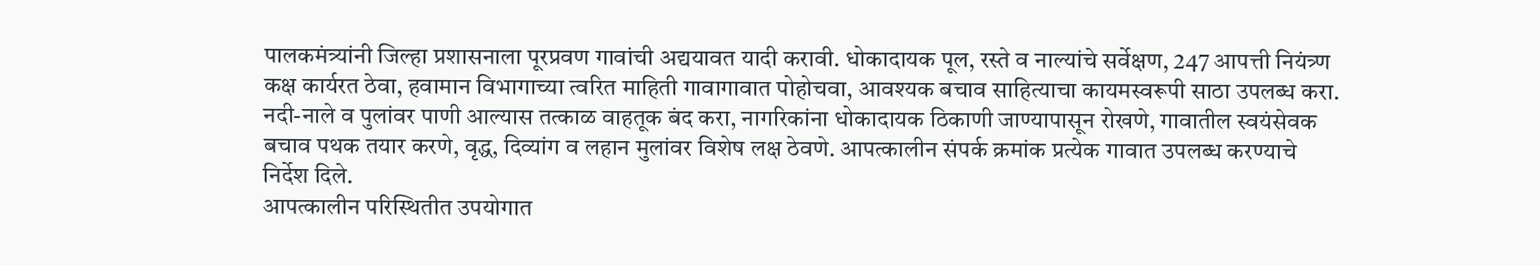पालकमंत्र्यांनी जिल्हा प्रशासनाला पूरप्रवण गावांची अद्ययावत यादी करावी. धोकादायक पूल, रस्ते व नाल्यांचे सर्वेक्षण, 247 आपत्ती नियंत्र्ण कक्ष कार्यरत ठेवा, हवामान विभागाच्या त्वरित माहिती गावागावात पोहोचवा, आवश्यक बचाव साहित्याचा कायमस्वरूपी साठा उपलब्ध करा. नदी-नाले व पुलांवर पाणी आल्यास तत्काळ वाहतूक बंद करा, नागरिकांना धोकादायक ठिकाणी जाण्यापासून रोखणे, गावातील स्वयंसेवक बचाव पथक तयार करणे, वृद्ध, दिव्यांग व लहान मुलांवर विशेष लक्ष ठेवणे. आपत्कालीन संपर्क क्रमांक प्रत्येक गावात उपलब्ध करण्याचे निर्देश दिले.
आपत्कालीन परिस्थितीत उपयोगात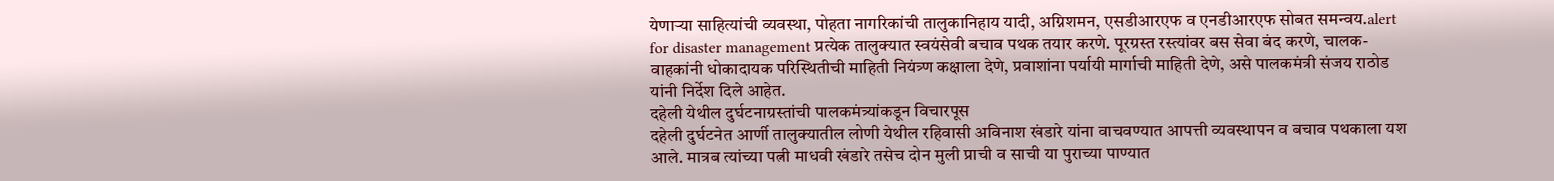येणाऱ्या साहित्यांची व्यवस्था, पोहता नागरिकांची तालुकानिहाय यादी, अग्निशमन, एसडीआरएफ व एनडीआरएफ सोबत समन्वय.alert for disaster management प्रत्येक तालुक्यात स्वयंसेवी बचाव पथक तयार करणे. पूरग्रस्त रस्त्यांवर बस सेवा बंद करणे, चालक-वाहकांनी धोकादायक परिस्थितीची माहिती नियंत्र्ण कक्षाला देणे, प्रवाशांना पर्यायी मार्गाची माहिती देणे, असे पालकमंत्री संजय राठोड यांनी निर्देश दिले आहेत.
दहेली येथील दुर्घटनाग्रस्तांची पालकमंत्र्यांकडून विचारपूस
दहेली दुर्घटनेत आर्णी तालुक्यातील लोणी येथील रहिवासी अविनाश खंडारे यांना वाचवण्यात आपत्ती व्यवस्थापन व बचाव पथकाला यश आले. मात्रब त्यांच्या पत्नी माधवी खंडारे तसेच दोन मुली प्राची व साची या पुराच्या पाण्यात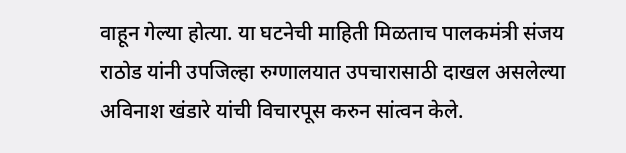वाहून गेल्या होत्या. या घटनेची माहिती मिळताच पालकमंत्री संजय राठोड यांनी उपजिल्हा रुग्णालयात उपचारासाठी दाखल असलेल्या अविनाश खंडारे यांची विचारपूस करुन सांत्वन केले.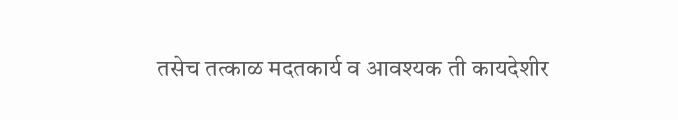तसेच तत्काळ मदतकार्य व आवश्यक ती कायदेशीर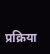प्रक्रिया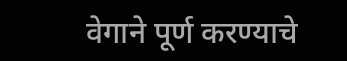वेगाने पूर्ण करण्याचे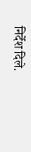निर्देश दिले.